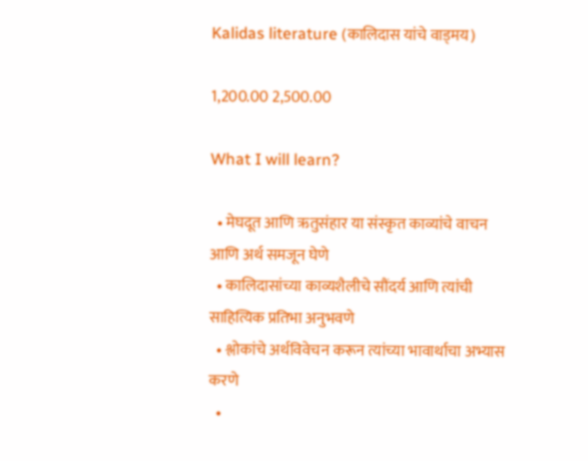Kalidas literature (कालिदास यांचे वाड्मय)

1,200.00 2,500.00

What I will learn?

  • मेघदूत आणि ऋतुसंहार या संस्कृत काव्यांचे वाचन आणि अर्थ समजून घेणे
  • कालिदासांच्या काव्यशैलीचे सौंदर्य आणि त्यांची साहित्यिक प्रतिभा अनुभवणे
  • श्लोकांचे अर्थविवेचन करून त्यांच्या भावार्थाचा अभ्यास करणे
  •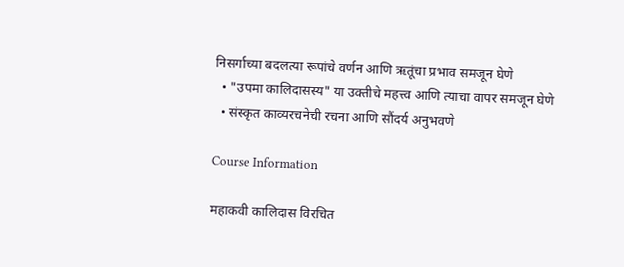निसर्गाच्या बदलत्या रूपांचे वर्णन आणि ऋतूंचा प्रभाव समजून घेणे
  • "उपमा कालिदासस्य" या उक्तीचे महत्त्व आणि त्याचा वापर समजून घेणे
  • संस्कृत काव्यरचनेची रचना आणि सौंदर्य अनुभवणे

Course Information

महाकवी कालिदास विरचित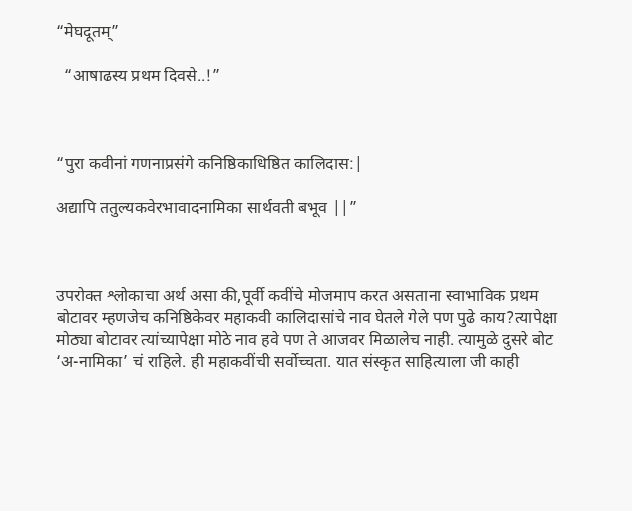“मेघदूतम्”

  “आषाढस्य प्रथम दिवसे..!”



“पुरा कवीनां गणनाप्रसंगे कनिष्ठिकाधिष्ठित कालिदास:|

अद्यापि ततुल्यकवेरभावादनामिका सार्थवती बभूव ||”



उपरोक्त श्लोकाचा अर्थ असा की,पूर्वी कवींचे मोजमाप करत असताना स्वाभाविक प्रथम बोटावर म्हणजेच कनिष्ठिकेवर महाकवी कालिदासांचे नाव घेतले गेले पण पुढे काय?त्यापेक्षा मोठ्या बोटावर त्यांच्यापेक्षा मोठे नाव हवे पण ते आजवर मिळालेच नाही. त्यामुळे दुसरे बोट ‘अ-नामिका’ चं राहिले. ही महाकवींची सर्वोच्चता. यात संस्कृत साहित्याला जी काही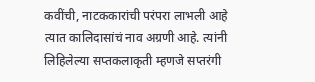कवींची, नाटककारांची परंपरा लाभली आहे त्यात कालिदासांचं नाव अग्रणी आहे. त्यांनी लिहिलेल्या सप्तकलाकृती म्हणजे सप्तरंगी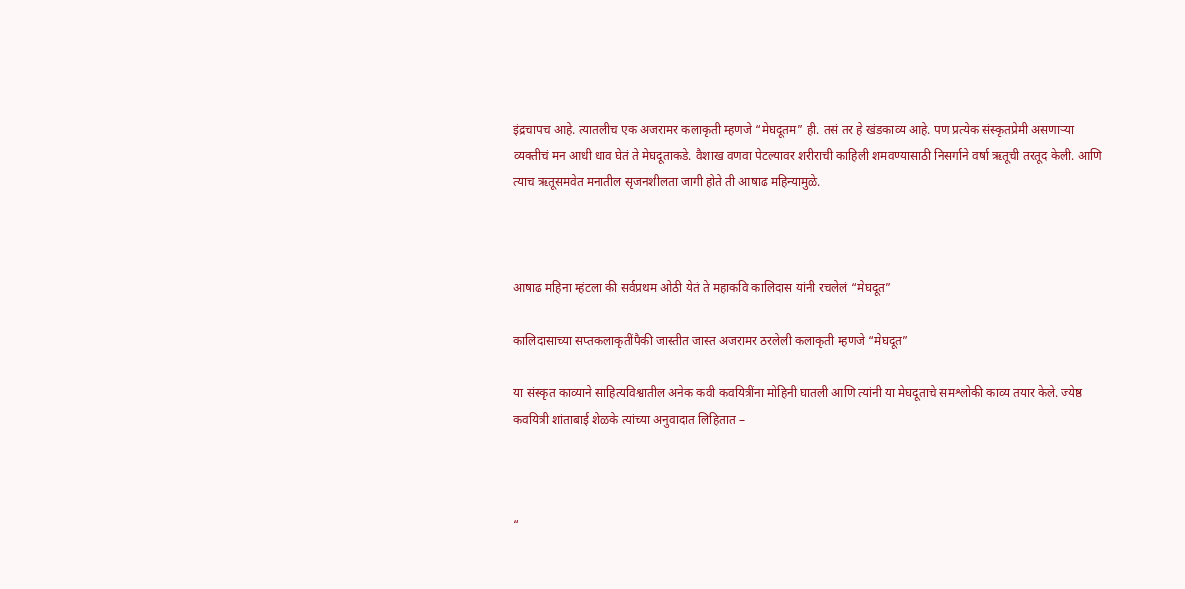इंद्रचापच आहे. त्यातलीच एक अजरामर कलाकृती म्हणजे “मेघदूतम” ही. तसं तर हे खंडकाव्य आहे. पण प्रत्येक संस्कृतप्रेमी असणाऱ्या व्यक्तीचं मन आधी धाव घेतं ते मेघदूताकडे. वैशाख वणवा पेटल्यावर शरीराची काहिली शमवण्यासाठी निसर्गाने वर्षा ऋतूची तरतूद केली. आणि त्याच ऋतूसमवेत मनातील सृजनशीलता जागी होते ती आषाढ महिन्यामुळे.



आषाढ महिना म्हंटला की सर्वप्रथम ओठी येतं ते महाकवि कालिदास यांनी रचलेलं “मेघदूत”

कालिदासाच्या सप्तकलाकृतींपैकी जास्तीत जास्त अजरामर ठरलेली कलाकृती म्हणजे “मेघदूत”

या संस्कृत काव्याने साहित्यविश्वातील अनेक कवी कवयित्रींना मोहिनी घातली आणि त्यांनी या मेघदूताचे समश्लोकी काव्य तयार केले. ज्येष्ठ कवयित्री शांताबाई शेळके त्यांच्या अनुवादात लिहितात –



“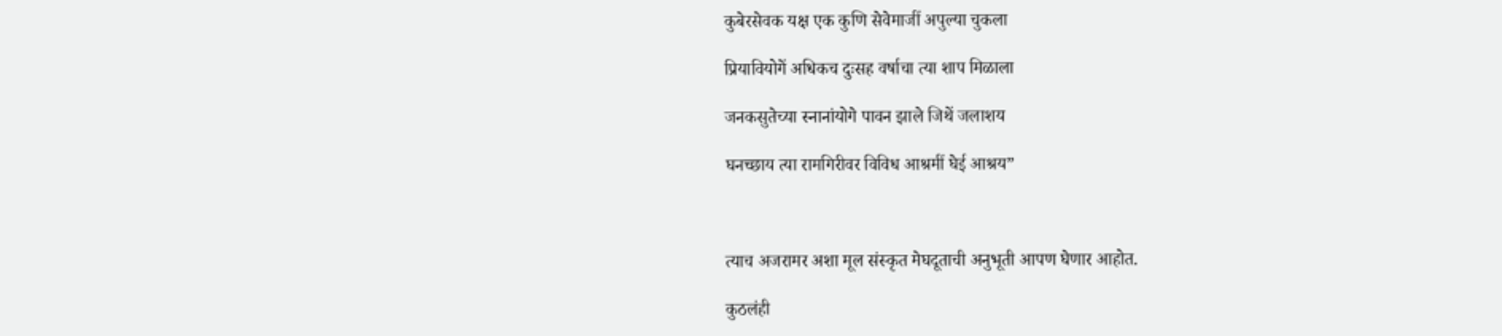कुबेरसेवक यक्ष एक कुणि सेवेमाजीं अपुल्या चुकला

प्रियावियोगें अधिकच दुःसह वर्षाचा त्या शाप मिळाला

जनकसुतेच्या स्नानांयोगे पावन झाले जिथें जलाशय

घनच्छाय त्या रामगिरीवर विविध आश्रमीं घेई आश्रय”



त्याच अजरामर अशा मूल संस्कृत मेघदूताची अनुभूती आपण घेणार आहोत.

कुठलंही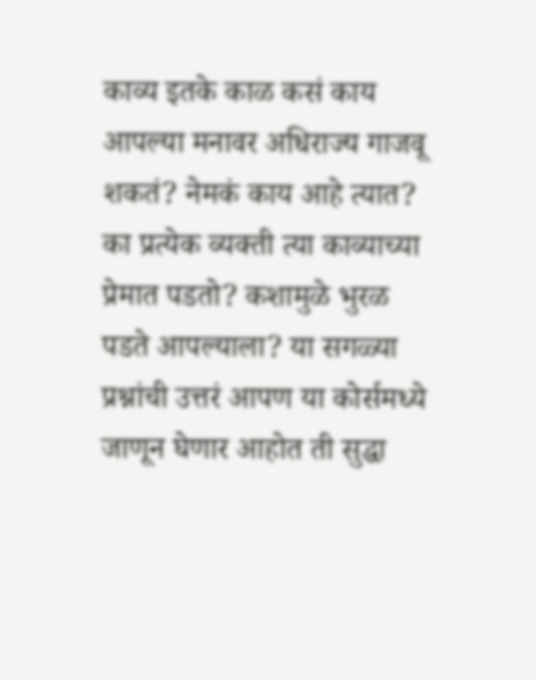काव्य इतके काळ कसं काय आपल्या मनावर अधिराज्य गाजवू शकतं? नेमकं काय आहे त्यात? का प्रत्येक व्यक्ती त्या काव्याच्या प्रेमात पडतो? कशामुळे भुरळ पडते आपल्याला? या सगळ्या प्रश्नांची उत्तरं आपण या कोर्समध्ये जाणून घेणार आहोत ती सुद्धा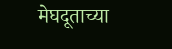मेघदूताच्या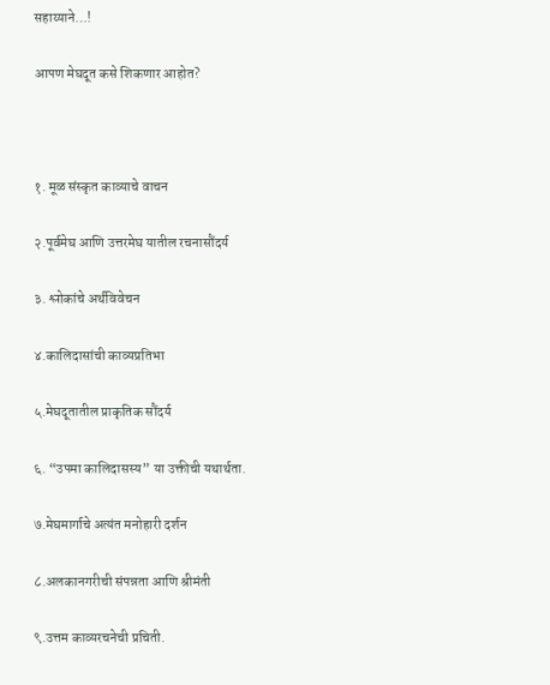सहाय्याने…!

आपण मेघदूत कसे शिकणार आहोत?



१. मूळ संस्कृत काव्याचे वाचन

२.पूर्वमेघ आणि उत्तरमेघ यातील रचनासौंदर्य

३. श्लोकांचे अर्थविवेचन

४.कालिदासांची काव्यप्रतिभा

५.मेघदूतातील प्राकृतिक सौंदर्य

६. “उपमा कालिदासस्य” या उक्तीची यथार्थता.

७.मेघमार्गाचे अत्यंत मनोहारी दर्शन

८.अलकानगरीची संपन्नता आणि श्रीमंती

९.उत्तम काव्यरचनेची प्रचिती.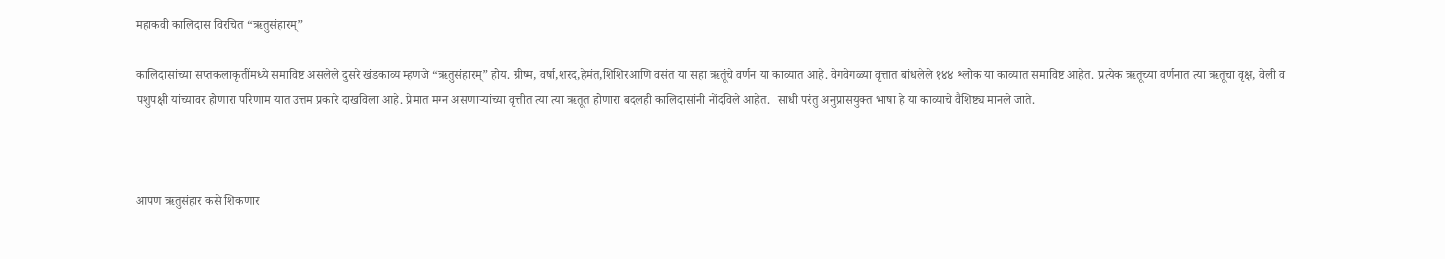महाकवी कालिदास विरचित “ऋतुसंहारम्”

कालिदासांच्या सप्तकलाकृतींमध्ये समाविष्ट असलेले दुसरे खंडकाव्य म्हणजे “ऋतुसंहारम्” होय. ग्रीष्म, वर्षा,शरद,हेमंत,शिशिरआणि वसंत या सहा ऋतूंचे वर्णन या काव्यात आहे. वेगवेगळ्या वृत्तात बांधलेले १४४ श्लोक या काव्यात समाविष्ट आहेत. प्रत्येक ऋतूच्या वर्णनात त्या ऋतूचा वृक्ष, वेली व पशुपक्षी यांच्यावर होणारा परिणाम यात उत्तम प्रकारे दाखविला आहे. प्रेमात मग्न असणाऱ्यांच्या वृत्तीत त्या त्या ऋतूत होणारा बदलही कालिदासांनी नोंदविले आहेत.  साधी परंतु अनुप्रासयुक्त भाषा हे या काव्याचे वैशिष्ट्य मानले जाते.



आपण ऋतुसंहार कसे शिकणार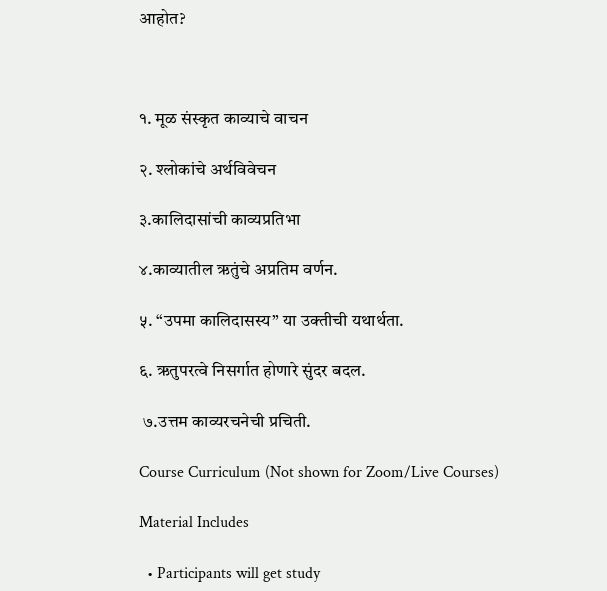आहोत?



१. मूळ संस्कृत काव्याचे वाचन

२. श्लोकांचे अर्थविवेचन

३.कालिदासांची काव्यप्रतिभा

४.काव्यातील ऋतुंचे अप्रतिम वर्णन.

५. “उपमा कालिदासस्य” या उक्तीची यथार्थता.

६. ऋतुपरत्वे निसर्गात होणारे सुंदर बदल.

 ७.उत्तम काव्यरचनेची प्रचिती.

Course Curriculum (Not shown for Zoom/Live Courses)

Material Includes

  • Participants will get study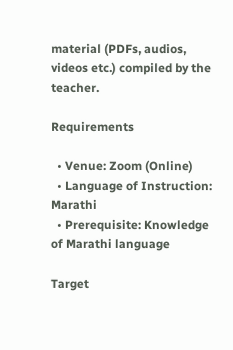material (PDFs, audios, videos etc.) compiled by the teacher.

Requirements

  • Venue: Zoom (Online)
  • Language of Instruction: Marathi
  • Prerequisite: Knowledge of Marathi language

Target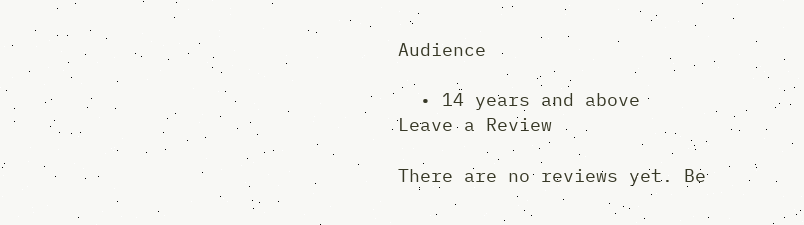Audience

  • 14 years and above
Leave a Review

There are no reviews yet. Be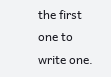the first one to write one.